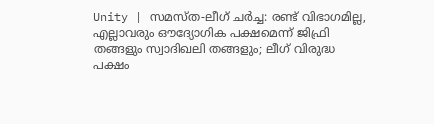Unity | സമസ്ത-ലീഗ് ചർച്ച: രണ്ട് വിഭാഗമില്ല, എല്ലാവരും ഔദ്യോഗിക പക്ഷമെന്ന് ജിഫ്രി തങ്ങളും സ്വാദിഖലി തങ്ങളും; ലീഗ് വിരുദ്ധ പക്ഷം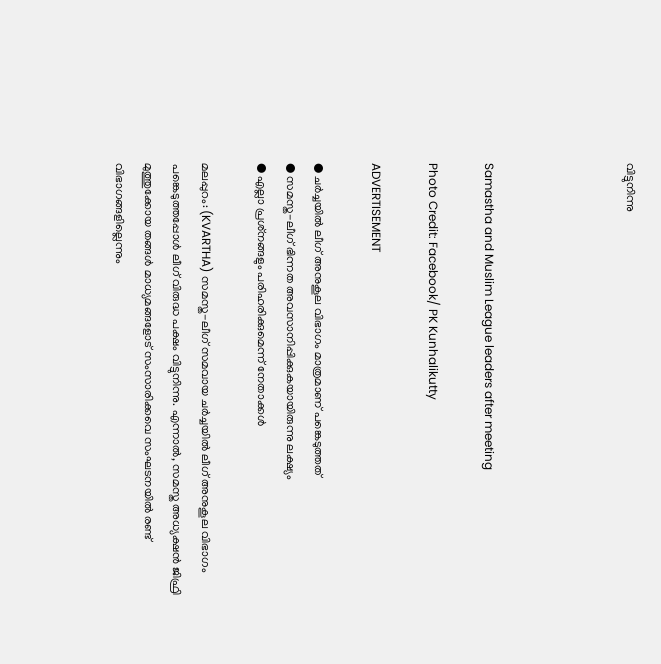വിട്ടുനിന്നു




Samastha and Muslim League leaders after meeting

Photo Credit: Facebook/ PK Kunhalikutty

ADVERTISEMENT

● ചർച്ചയിൽ ലീഗ് അനുകൂല വിഭാഗം മാത്രമാണ് പങ്കെടുത്തത്
● സമസ്ത-ലീഗ് ഭിന്നത അവസാനിപ്പിക്കുകയായിരുന്നു ലക്ഷ്യം
● എല്ലാ പ്രശ്‌നങ്ങളും പരിഹരിക്കുമെന്ന് നേതാക്കൾ

മലപ്പുറം: (KVARTHA) സമസ്ത-ലീഗ് സമവായ ചർച്ചയിൽ ലീഗ് അനുകൂല വിഭാഗം പങ്കെടുത്തപ്പോൾ ലീഗ് വിരുദ്ധ പക്ഷം വിട്ടുനിന്നു. എന്നാൽ, സമസ്ത അധ്യക്ഷൻ ജിഫ്രി മുത്തുക്കോയ തങ്ങൾ മാധ്യമങ്ങളോട് സംസാരിക്കവെ സംഘടനയിൽ രണ്ട് വിഭാഗങ്ങളില്ലെന്നും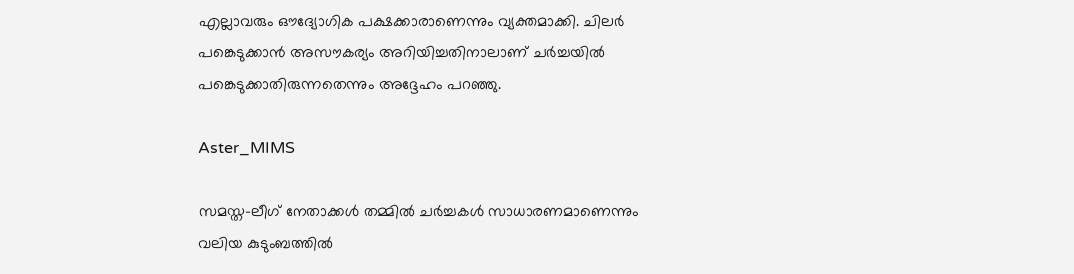എല്ലാവരും ഔദ്യോഗിക പക്ഷക്കാരാണെന്നും വ്യക്തമാക്കി. ചിലർ പങ്കെടുക്കാൻ അസൗകര്യം അറിയിച്ചതിനാലാണ് ചർച്ചയിൽ പങ്കെടുക്കാതിരുന്നതെന്നും അദ്ദേഹം പറഞ്ഞു.

Aster_MIMS

സമസ്ത-ലീഗ് നേതാക്കൾ തമ്മിൽ ചർച്ചകൾ സാധാരണമാണെന്നും വലിയ കുടുംബത്തിൽ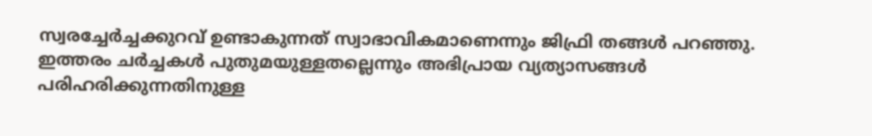സ്വരച്ചേർച്ചക്കുറവ് ഉണ്ടാകുന്നത് സ്വാഭാവികമാണെന്നും ജിഫ്രി തങ്ങൾ പറഞ്ഞു. ഇത്തരം ചർച്ചകൾ പുതുമയുള്ളതല്ലെന്നും അഭിപ്രായ വ്യത്യാസങ്ങൾ പരിഹരിക്കുന്നതിനുള്ള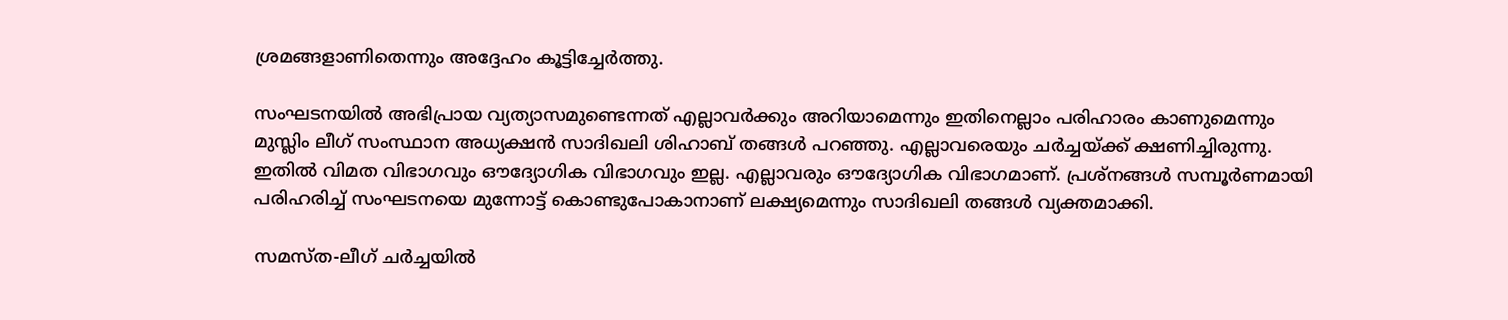ശ്രമങ്ങളാണിതെന്നും അദ്ദേഹം കൂട്ടിച്ചേർത്തു.

സംഘടനയിൽ അഭിപ്രായ വ്യത്യാസമുണ്ടെന്നത് എല്ലാവർക്കും അറിയാമെന്നും ഇതിനെല്ലാം പരിഹാരം കാണുമെന്നും മുസ്ലിം ലീഗ് സംസ്ഥാന അധ്യക്ഷൻ സാദിഖലി ശിഹാബ് തങ്ങൾ പറഞ്ഞു. എല്ലാവരെയും ചർച്ചയ്ക്ക് ക്ഷണിച്ചിരുന്നു. ഇതില്‍ വിമത വിഭാഗവും ഔദ്യോഗിക വിഭാഗവും ഇല്ല. എല്ലാവരും ഔദ്യോഗിക വിഭാഗമാണ്. പ്രശ്‌നങ്ങൾ സമ്പൂർണമായി പരിഹരിച്ച് സംഘടനയെ മുന്നോട്ട് കൊണ്ടുപോകാനാണ് ലക്ഷ്യമെന്നും സാദിഖലി തങ്ങൾ വ്യക്തമാക്കി.

സമസ്ത-ലീഗ് ചർച്ചയിൽ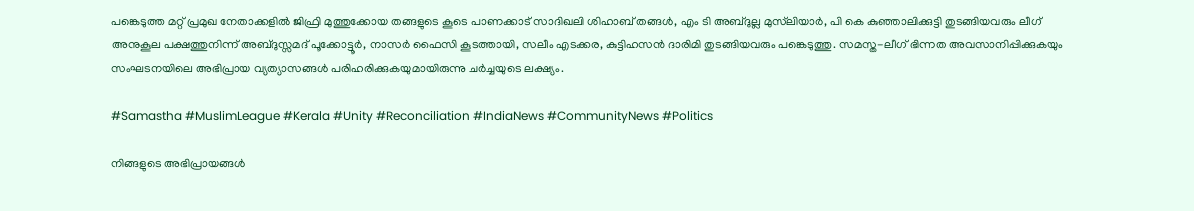പങ്കെടുത്ത മറ്റ് പ്രമുഖ നേതാക്കളിൽ ജിഫ്രി മുത്തുക്കോയ തങ്ങളുടെ കൂടെ പാണക്കാട് സാദിഖലി ശിഹാബ് തങ്ങൾ, എം ടി അബ്ദുല്ല മുസ്‌ലിയാർ, പി കെ കുഞ്ഞാലിക്കുട്ടി തുടങ്ങിയവരും ലീഗ് അനുകൂല പക്ഷത്തുനിന്ന് അബ്ദുസ്സമദ് പൂക്കോട്ടൂർ, നാസർ ഫൈസി കൂടത്തായി, സലീം എടക്കര, കുട്ടിഹസൻ ദാരിമി തുടങ്ങിയവരും പങ്കെടുത്തു. സമസ്ത-ലീഗ് ഭിന്നത അവസാനിപ്പിക്കുകയും സംഘടനയിലെ അഭിപ്രായ വ്യത്യാസങ്ങൾ പരിഹരിക്കുകയുമായിരുന്നു ചർച്ചയുടെ ലക്ഷ്യം.

#Samastha #MuslimLeague #Kerala #Unity #Reconciliation #IndiaNews #CommunityNews #Politics

നിങ്ങളുടെ അഭിപ്രായങ്ങൾ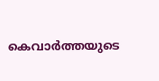കെവാർത്തയുടെ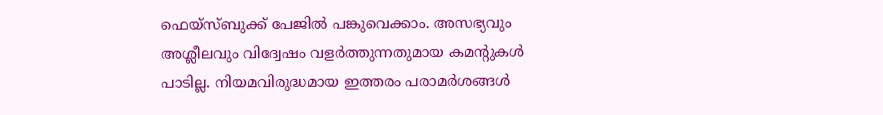ഫെയ്‌സ്‌ബുക്ക് പേജിൽ പങ്കുവെക്കാം. അസഭ്യവും അശ്ലീലവും വിദ്വേഷം വളർത്തുന്നതുമായ കമന്റുകൾ പാടില്ല. നിയമവിരുദ്ധമായ ഇത്തരം പരാമർശങ്ങൾ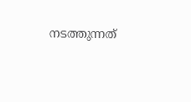നടത്തുന്നത്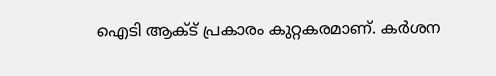ഐടി ആക്ട് പ്രകാരം കുറ്റകരമാണ്. കർശന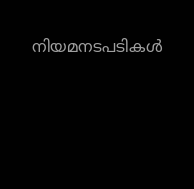നിയമനടപടികൾ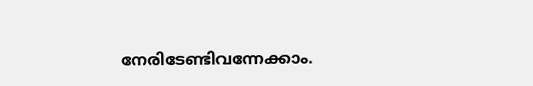നേരിടേണ്ടിവന്നേക്കാം.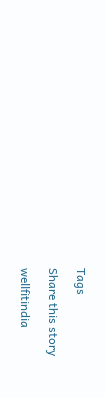Tags

Share this story

wellfitindia